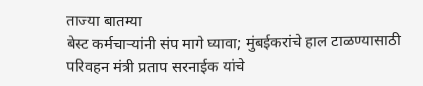ताज्या बातम्या
बेस्ट कर्मचाऱ्यांनी संप मागे घ्यावा; मुंबईकरांचे हाल टाळण्यासाठी परिवहन मंत्री प्रताप सरनाईक यांचे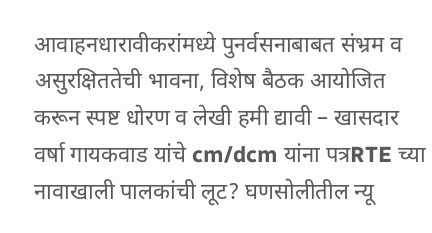आवाहनधारावीकरांमध्ये पुनर्वसनाबाबत संभ्रम व असुरक्षिततेची भावना, विशेष बैठक आयोजित करून स्पष्ट धोरण व लेखी हमी द्यावी – खासदार वर्षा गायकवाड यांचे cm/dcm यांना पत्रRTE च्या नावाखाली पालकांची लूट? घणसोलीतील न्यू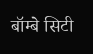बॉम्बे सिटी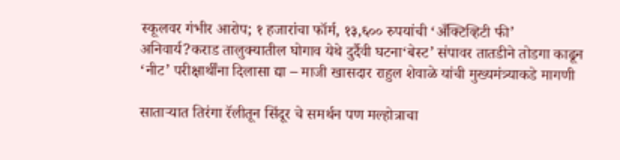स्कूलवर गंभीर आरोप; १ हजारांचा फॉर्म, १३,६०० रुपयांची ‘अँक्टिव्हिटी फी’ अनिवार्य?कराड तालुक्यातील घोगाव येथे दुर्दैवी घटना‘बेस्ट’ संपावर तातडीने तोडगा काढून ‘नीट’ परीक्षार्थींना दिलासा द्या – माजी खासदार राहुल शेवाळे यांची मुख्यमंत्र्याकडे मागणी

साताऱ्यात तिरंगा रॅलीतून सिंदूर चे समर्थन पण मल्होत्राचा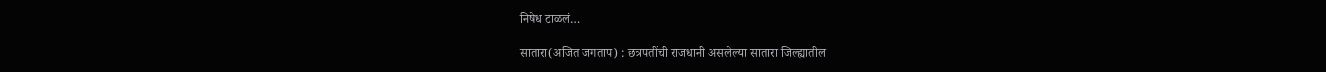निषेध टाळलं…

सातारा(अजित जगताप) : छत्रपतींची राजधानी असलेल्या सातारा जिल्ह्यातील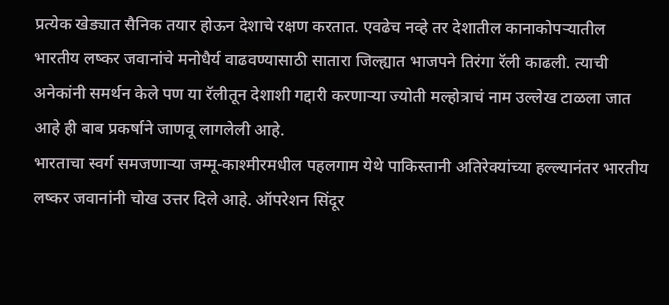प्रत्येक खेड्यात सैनिक तयार होऊन देशाचे रक्षण करतात. एवढेच नव्हे तर देशातील कानाकोपऱ्यातील भारतीय लष्कर जवानांचे मनोधैर्य वाढवण्यासाठी सातारा जिल्ह्यात भाजपने तिरंगा रॅली काढली. त्याची अनेकांनी समर्थन केले पण या रॅलीतून देशाशी गद्दारी करणाऱ्या ज्योती मल्होत्राचं नाम उल्लेख टाळला जात आहे ही बाब प्रकर्षाने जाणवू लागलेली आहे.
भारताचा स्वर्ग समजणाऱ्या जम्मू-काश्मीरमधील पहलगाम येथे पाकिस्तानी अतिरेक्यांच्या हल्ल्यानंतर भारतीय लष्कर जवानांनी चोख उत्तर दिले आहे. ऑपरेशन सिंदूर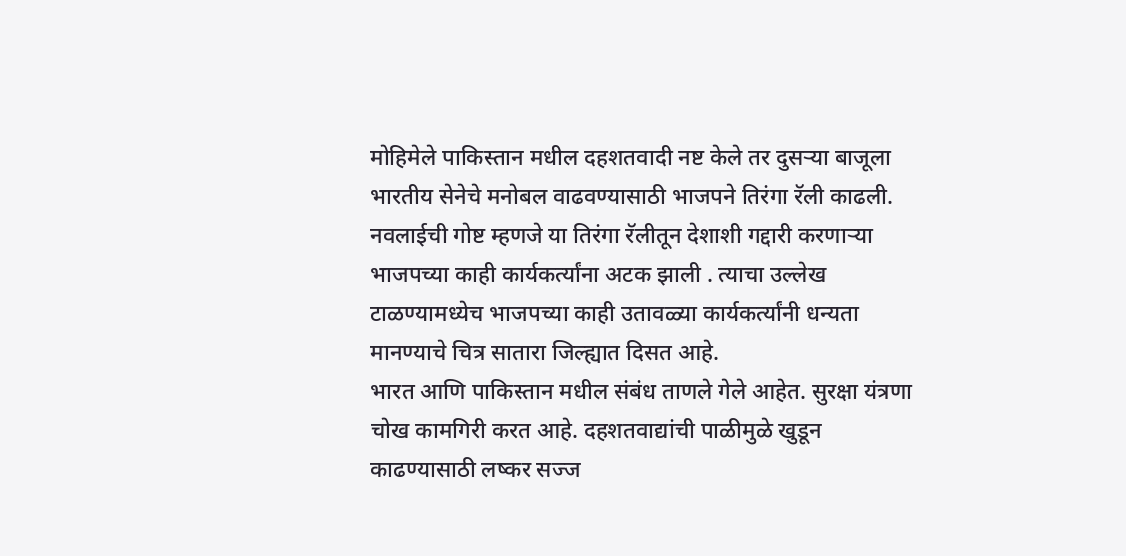मोहिमेले पाकिस्तान मधील दहशतवादी नष्ट केले तर दुसऱ्या बाजूला भारतीय सेनेचे मनोबल वाढवण्यासाठी भाजपने तिरंगा रॅली काढली.
नवलाईची गोष्ट म्हणजे या तिरंगा रॅलीतून देशाशी गद्दारी करणाऱ्या भाजपच्या काही कार्यकर्त्यांना अटक झाली . त्याचा उल्लेख टाळण्यामध्येच भाजपच्या काही उतावळ्या कार्यकर्त्यांनी धन्यता मानण्याचे चित्र सातारा जिल्ह्यात दिसत आहे.
भारत आणि पाकिस्तान मधील संबंध ताणले गेले आहेत. सुरक्षा यंत्रणा चोख कामगिरी करत आहे. दहशतवाद्यांची पाळीमुळे खुडून काढण्यासाठी लष्कर सज्ज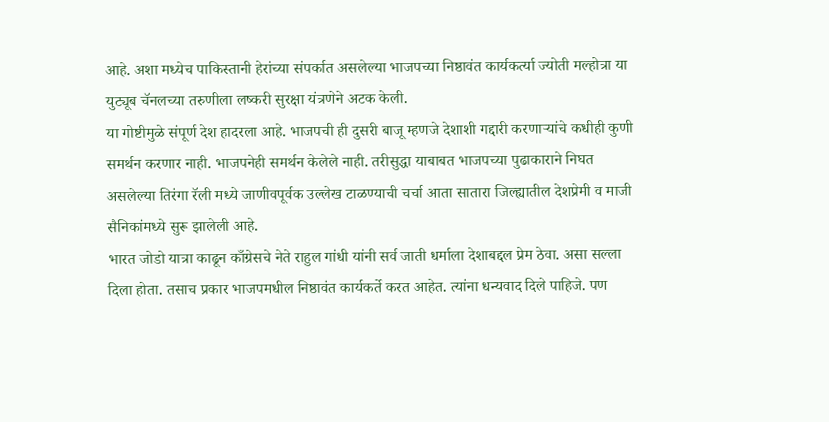आहे. अशा मध्येच पाकिस्तानी हेरांच्या संपर्कात असलेल्या भाजपच्या निष्ठावंत कार्यकर्त्या ज्योती मल्होत्रा या युट्यूब चॅनलच्या तरुणीला लष्करी सुरक्षा यंत्रणेने अटक केली.
या गोष्टीमुळे संपूर्ण देश हादरला आहे. भाजपची ही दुसरी बाजू म्हणजे देशाशी गद्दारी करणाऱ्यांचे कधीही कुणी समर्थन करणार नाही. भाजपनेही समर्थन केलेले नाही. तरीसुद्धा याबाबत भाजपच्या पुढाकाराने निघत असलेल्या तिरंगा रॅली मध्ये जाणीवपूर्वक उल्लेख टाळण्याची चर्चा आता सातारा जिल्ह्यातील देशप्रेमी व माजी सैनिकांमध्ये सुरू झालेली आहे.
भारत जोडो यात्रा काढून काँग्रेसचे नेते राहुल गांधी यांनी सर्व जाती धर्माला देशाबद्दल प्रेम ठेवा. असा सल्ला दिला होता. तसाच प्रकार भाजपमधील निष्ठावंत कार्यकर्ते करत आहेत. त्यांना धन्यवाद दिले पाहिजे. पण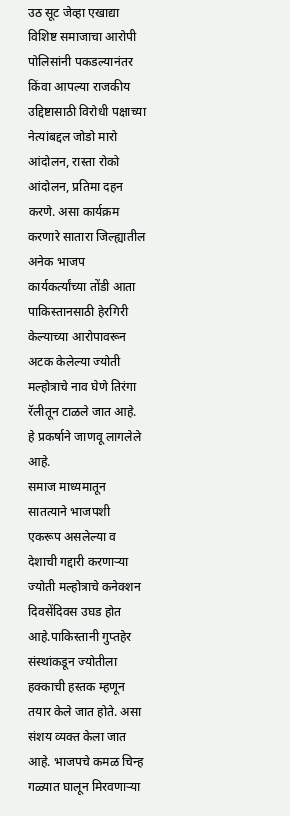उठ सूट जेव्हा एखाद्या विशिष्ट समाजाचा आरोपी पोलिसांनी पकडल्यानंतर किंवा आपल्या राजकीय उद्दिष्टासाठी विरोधी पक्षाच्या नेत्यांबद्दल जोडो मारो आंदोलन, रास्ता रोको आंदोलन, प्रतिमा दहन करणे. असा कार्यक्रम करणारे सातारा जिल्ह्यातील अनेक भाजप कार्यकर्त्यांच्या तोंडी आता पाकिस्तानसाठी हेरगिरी केल्याच्या आरोपावरून अटक केलेल्या ज्योती मल्होत्राचे नाव घेणे तिरंगा रॅलीतून टाळले जात आहे. हे प्रकर्षाने जाणवू लागलेले आहे.
समाज माध्यमातून सातत्याने भाजपशी एकरूप असलेल्या व देशाची गद्दारी करणाऱ्या ज्योती मल्होत्राचे कनेक्शन दिवसेंदिवस उघड होत आहे.पाकिस्तानी गुप्तहेर संस्थांकडून ज्योतीला हक्काची हस्तक म्हणून तयार केले जात होते. असा संशय व्यक्त केला जात आहे. भाजपचे कमळ चिन्ह गळ्यात घालून मिरवणाऱ्या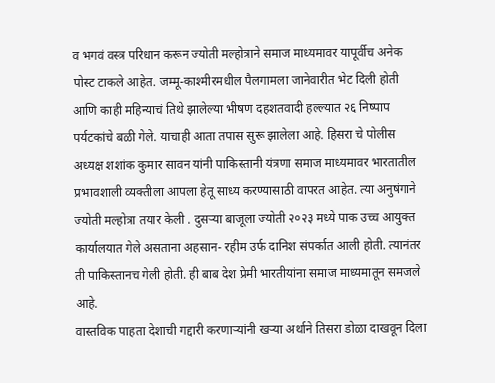व भगवं वस्त्र परिधान करून ज्योती मल्होत्राने समाज माध्यमावर यापूर्वीच अनेक पोस्ट टाकले आहेत. जम्मू-काश्मीरमधील पैलगामला जानेवारीत भेट दिली होती आणि काही महिन्याचं तिथे झालेल्या भीषण दहशतवादी हल्ल्यात २६ निष्पाप पर्यटकांचे बळी गेले. याचाही आता तपास सुरू झालेला आहे. हिसरा चे पोलीस अध्यक्ष शशांक कुमार सावन यांनी पाकिस्तानी यंत्रणा समाज माध्यमावर भारतातील प्रभावशाली व्यक्तीला आपला हेतू साध्य करण्यासाठी वापरत आहेत. त्या अनुषंगाने ज्योती मल्होत्रा तयार केली . दुसऱ्या बाजूला ज्योती २०२३ मध्ये पाक उच्च आयुक्त कार्यालयात गेले असताना अहसान- रहीम उर्फ दानिश संपर्कात आली होती. त्यानंतर ती पाकिस्तानच गेली होती. ही बाब देश प्रेमी भारतीयांना समाज माध्यमातून समजले आहे.
वास्तविक पाहता देशाची गद्दारी करणाऱ्यांनी खऱ्या अर्थाने तिसरा डोळा दाखवून दिला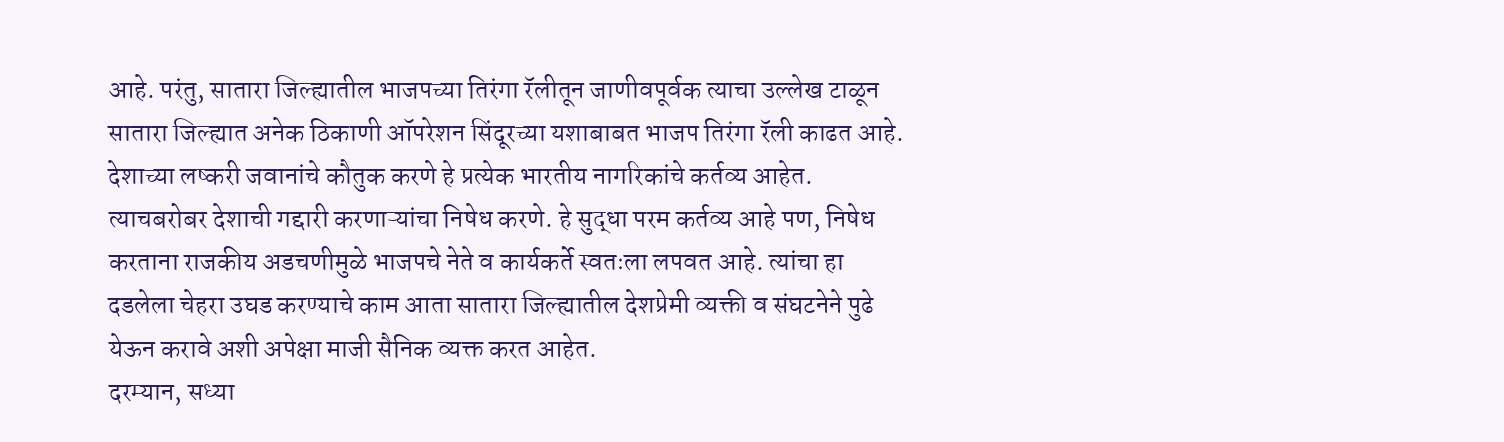आहे. परंतु, सातारा जिल्ह्यातील भाजपच्या तिरंगा रॅलीतून जाणीवपूर्वक त्याचा उल्लेख टाळून सातारा जिल्ह्यात अनेक ठिकाणी ऑपरेशन सिंदूरच्या यशाबाबत भाजप तिरंगा रॅली काढत आहे. देशाच्या लष्करी जवानांचे कौतुक करणे हे प्रत्येक भारतीय नागरिकांचे कर्तव्य आहेत. त्याचबरोबर देशाची गद्दारी करणाऱ्यांचा निषेध करणे. हे सुद्धा परम कर्तव्य आहे पण, निषेध करताना राजकीय अडचणीमुळे भाजपचे नेते व कार्यकर्ते स्वतःला लपवत आहे. त्यांचा हा दडलेला चेहरा उघड करण्याचे काम आता सातारा जिल्ह्यातील देशप्रेमी व्यक्ती व संघटनेने पुढे येऊन करावे अशी अपेक्षा माजी सैनिक व्यक्त करत आहेत.
दरम्यान, सध्या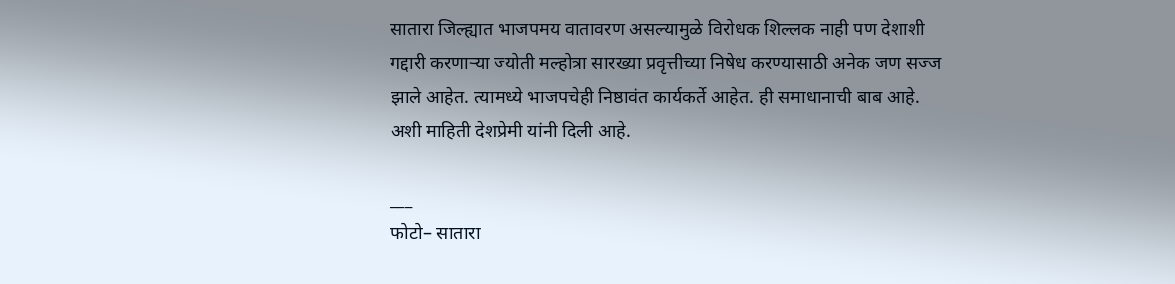सातारा जिल्ह्यात भाजपमय वातावरण असल्यामुळे विरोधक शिल्लक नाही पण देशाशी गद्दारी करणाऱ्या ज्योती मल्होत्रा सारख्या प्रवृत्तीच्या निषेध करण्यासाठी अनेक जण सज्ज झाले आहेत. त्यामध्ये भाजपचेही निष्ठावंत कार्यकर्ते आहेत. ही समाधानाची बाब आहे. अशी माहिती देशप्रेमी यांनी दिली आहे.

___
फोटो– सातारा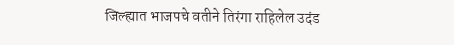जिल्ह्यात भाजपचे वतीने तिरंगा राहिलेल उदंड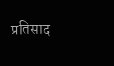प्रतिसाद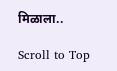मिळाला..

Scroll to Top